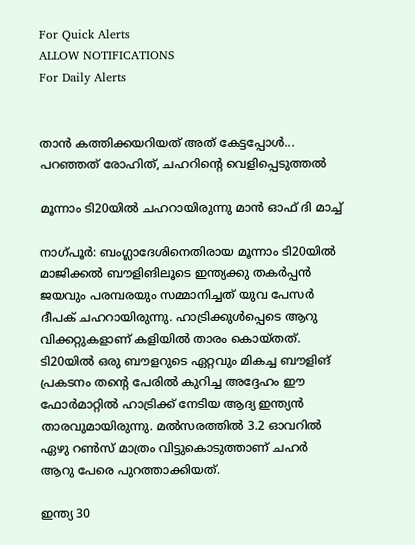For Quick Alerts
ALLOW NOTIFICATIONS
For Daily Alerts


താന്‍ കത്തിക്കയറിയത് അത് കേട്ടപ്പോള്‍... പറഞ്ഞത് രോഹിത്, ചഹറിന്റെ വെളിപ്പെടുത്തല്‍

മൂന്നാം ടി20യില്‍ ചഹറായിരുന്നു മാന്‍ ഓഫ് ദി മാച്ച്

നാഗ്പൂര്‍: ബംഗ്ലാദേശിനെതിരായ മൂന്നാം ടി20യില്‍ മാജിക്കല്‍ ബൗളിങിലൂടെ ഇന്ത്യക്കു തകര്‍പ്പന്‍ ജയവും പരമ്പരയും സമ്മാനിച്ചത് യുവ പേസര്‍ ദീപക് ചഹറായിരുന്നു. ഹാട്രിക്കുള്‍പ്പെടെ ആറു വിക്കറ്റുകളാണ് കളിയില്‍ താരം കൊയ്തത്. ടി20യില്‍ ഒരു ബൗളറുടെ ഏറ്റവും മികച്ച ബൗളിങ് പ്രകടനം തന്റെ പേരില്‍ കുറിച്ച അദ്ദേഹം ഈ ഫോര്‍മാറ്റില്‍ ഹാട്രിക്ക് നേടിയ ആദ്യ ഇന്ത്യന്‍ താരവുമായിരുന്നു. മല്‍സരത്തില്‍ 3.2 ഓവറില്‍ ഏഴു റണ്‍സ് മാത്രം വിട്ടുകൊടുത്താണ് ചഹര്‍ ആറു പേരെ പുറത്താക്കിയത്.

ഇന്ത്യ 30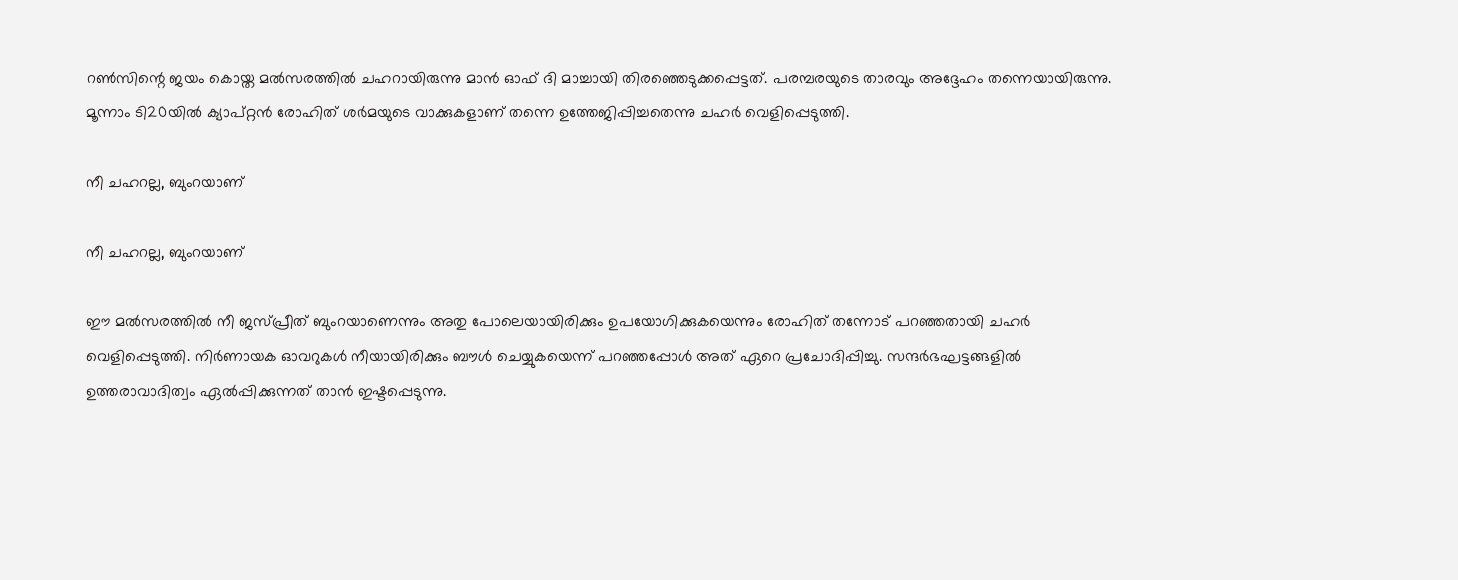റണ്‍സിന്റെ ജയം കൊയ്ത മല്‍സരത്തില്‍ ചഹറായിരുന്നു മാന്‍ ഓഫ് ദി മാച്ചായി തിരഞ്ഞെടുക്കപ്പെട്ടത്. പരമ്പരയുടെ താരവും അദ്ദേഹം തന്നെയായിരുന്നു. മൂന്നാം ടി20യില്‍ ക്യാപ്റ്റന്‍ രോഹിത് ശര്‍മയുടെ വാക്കുകളാണ് തന്നെ ഉത്തേജിപ്പിച്ചതെന്നു ചഹര്‍ വെളിപ്പെടുത്തി.

നീ ചഹറല്ല, ബുംറയാണ്

നീ ചഹറല്ല, ബുംറയാണ്

ഈ മല്‍സരത്തില്‍ നീ ജസ്പ്രീത് ബുംറയാണെന്നും അതു പോലെയായിരിക്കും ഉപയോഗിക്കുകയെന്നും രോഹിത് തന്നോട് പറഞ്ഞതായി ചഹര്‍ വെളിപ്പെടുത്തി. നിര്‍ണായക ഓവറുകള്‍ നീയായിരിക്കും ബൗള്‍ ചെയ്യുകയെന്ന് പറഞ്ഞപ്പോള്‍ അത് ഏറെ പ്രചോദിപ്പിച്ചു. സന്ദര്‍ഭഘട്ടങ്ങളില്‍ ഉത്തരാവാദിത്വം ഏല്‍പ്പിക്കുന്നത് താന്‍ ഇഷ്ടപ്പെടുന്നു.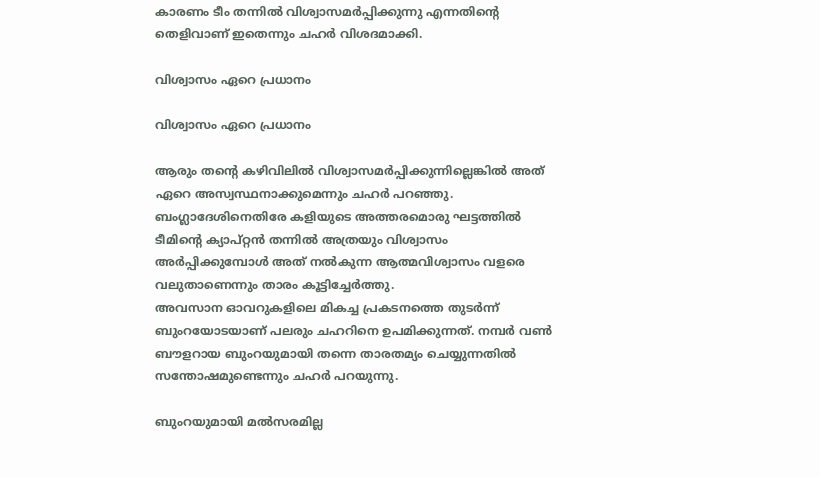കാരണം ടീം തന്നില്‍ വിശ്വാസമര്‍പ്പിക്കുന്നു എന്നതിന്റെ തെളിവാണ് ഇതെന്നും ചഹര്‍ വിശദമാക്കി.

വിശ്വാസം ഏറെ പ്രധാനം

വിശ്വാസം ഏറെ പ്രധാനം

ആരും തന്റെ കഴിവിലില്‍ വിശ്വാസമര്‍പ്പിക്കുന്നില്ലെങ്കില്‍ അത് ഏറെ അസ്വസ്ഥനാക്കുമെന്നും ചഹര്‍ പറഞ്ഞു. ബംഗ്ലാദേശിനെതിരേ കളിയുടെ അത്തരമൊരു ഘട്ടത്തില്‍ ടീമിന്റെ ക്യാപ്റ്റന്‍ തന്നില്‍ അത്രയും വിശ്വാസം അര്‍പ്പിക്കുമ്പോള്‍ അത് നല്‍കുന്ന ആത്മവിശ്വാസം വളരെ വലുതാണെന്നും താരം കൂട്ടിച്ചേര്‍ത്തു.
അവസാന ഓവറുകളിലെ മികച്ച പ്രകടനത്തെ തുടര്‍ന്ന് ബുംറയോടയാണ് പലരും ചഹറിനെ ഉപമിക്കുന്നത്. നമ്പര്‍ വണ്‍ ബൗളറായ ബുംറയുമായി തന്നെ താരതമ്യം ചെയ്യുന്നതില്‍ സന്തോഷമുണ്ടെന്നും ചഹര്‍ പറയുന്നു.

ബുംറയുമായി മല്‍സരമില്ല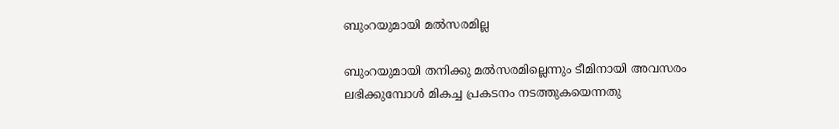ബുംറയുമായി മല്‍സരമില്ല

ബുംറയുമായി തനിക്കു മല്‍സരമില്ലെന്നും ടീമിനായി അവസരം ലഭിക്കുമ്പോള്‍ മികച്ച പ്രകടനം നടത്തുകയെന്നതു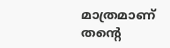മാത്രമാണ് തന്റെ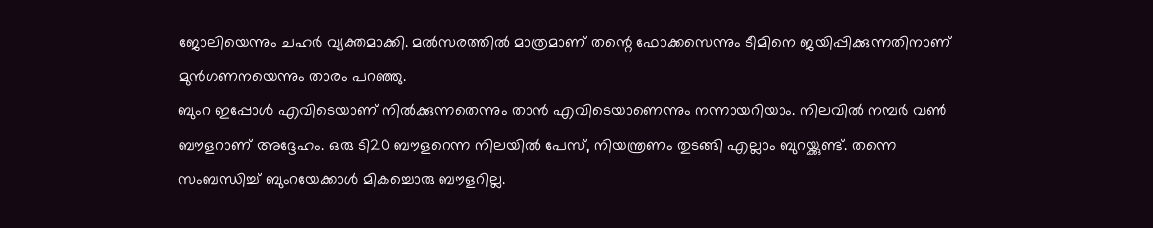ജോലിയെന്നും ചഹര്‍ വ്യക്തമാക്കി. മല്‍സരത്തില്‍ മാത്രമാണ് തന്റെ ഫോക്കസെന്നും ടീമിനെ ജയിപ്പിക്കുന്നതിനാണ് മുന്‍ഗണനയെന്നും താരം പറഞ്ഞു.
ബുംറ ഇപ്പോള്‍ എവിടെയാണ് നില്‍ക്കുന്നതെന്നും താന്‍ എവിടെയാണെന്നും നന്നായറിയാം. നിലവില്‍ നമ്പര്‍ വണ്‍ ബൗളറാണ് അദ്ദേഹം. ഒരു ടി20 ബൗളറെന്ന നിലയില്‍ പേസ്, നിയന്ത്രണം തുടങ്ങി എല്ലാം ബുറയ്ക്കുണ്ട്. തന്നെ സംബന്ധിച്ച് ബുംറയേക്കാള്‍ മികച്ചൊരു ബൗളറില്ല.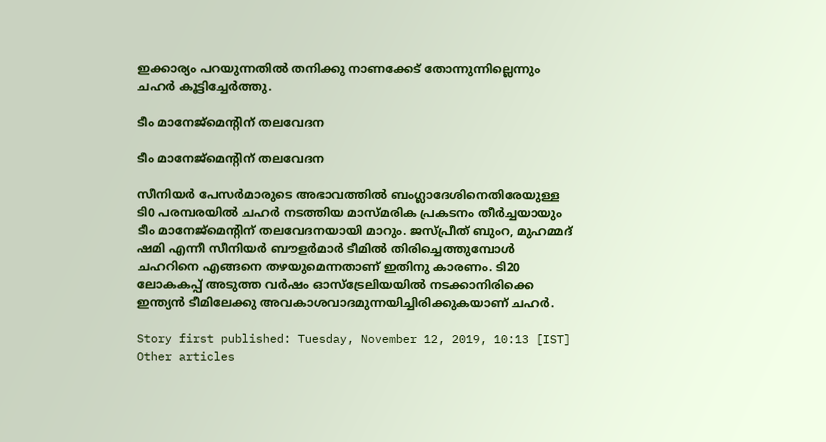ഇക്കാര്യം പറയുന്നതില്‍ തനിക്കു നാണക്കേട് തോന്നുന്നില്ലെന്നും ചഹര്‍ കൂട്ടിച്ചേര്‍ത്തു.

ടീം മാനേജ്‌മെന്റിന് തലവേദന

ടീം മാനേജ്‌മെന്റിന് തലവേദന

സീനിയര്‍ പേസര്‍മാരുടെ അഭാവത്തില്‍ ബംഗ്ലാദേശിനെതിരേയുള്ള ടി0 പരമ്പരയില്‍ ചഹര്‍ നടത്തിയ മാസ്മരിക പ്രകടനം തീര്‍ച്ചയായും ടീം മാനേജ്‌മെന്റിന് തലവേദനയായി മാറും. ജസ്പ്രീത് ബുംറ, മുഹമ്മദ് ഷമി എന്നീ സീനിയര്‍ ബൗളര്‍മാര്‍ ടീമില്‍ തിരിച്ചെത്തുമ്പോള്‍ ചഹറിനെ എങ്ങനെ തഴയുമെന്നതാണ് ഇതിനു കാരണം. ടി20 ലോകകപ്പ് അടുത്ത വര്‍ഷം ഓസ്‌ട്രേലിയയില്‍ നടക്കാനിരിക്കെ ഇന്ത്യന്‍ ടീമിലേക്കു അവകാശവാദമുന്നയിച്ചിരിക്കുകയാണ് ചഹര്‍.

Story first published: Tuesday, November 12, 2019, 10:13 [IST]
Other articles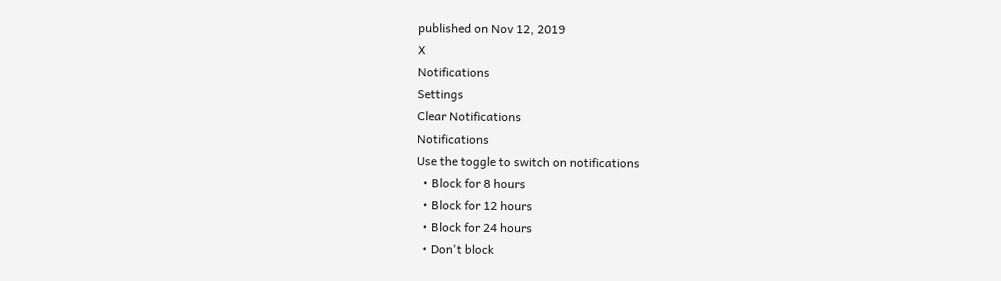published on Nov 12, 2019
X
Notifications
Settings
Clear Notifications
Notifications
Use the toggle to switch on notifications
  • Block for 8 hours
  • Block for 12 hours
  • Block for 24 hours
  • Don't block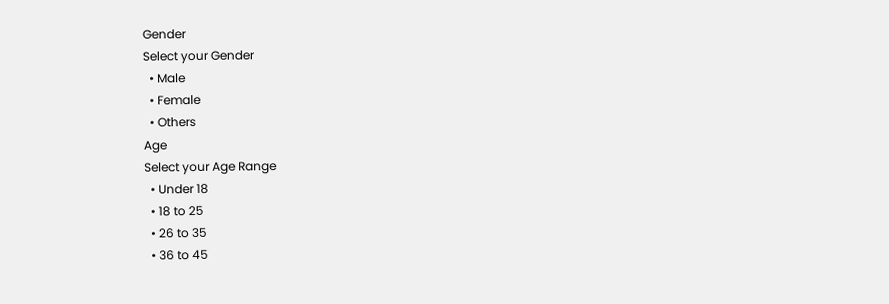Gender
Select your Gender
  • Male
  • Female
  • Others
Age
Select your Age Range
  • Under 18
  • 18 to 25
  • 26 to 35
  • 36 to 45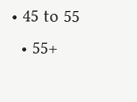• 45 to 55
  • 55+